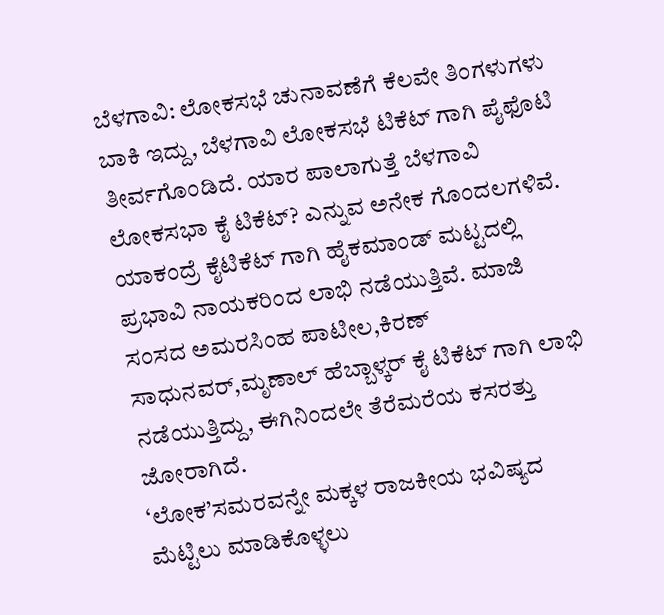ಬೆಳಗಾವಿ: ಲೋಕಸಭೆ ಚುನಾವಣೆಗೆ ಕೆಲವೇ ತಿಂಗಳುಗಳು ಬಾಕಿ ಇದ್ದು, ಬೆಳಗಾವಿ ಲೋಕಸಭೆ ಟಿಕೆಟ್ ಗಾಗಿ ಪೈಫೊಟಿ ತೀರ್ವಗೊಂಡಿದೆ. ಯಾರ ಪಾಲಾಗುತ್ತೆ ಬೆಳಗಾವಿ ಲೋಕಸಭಾ ಕೈ ಟಿಕೆಟ್? ಎನ್ನುವ ಅನೇಕ ಗೊಂದಲಗಳಿವೆ. ಯಾಕಂದ್ರೆ ಕೈಟಿಕೆಟ್ ಗಾಗಿ ಹೈಕಮಾಂಡ್ ಮಟ್ಟದಲ್ಲಿ ಪ್ರಭಾವಿ ನಾಯಕರಿಂದ ಲಾಭಿ ನಡೆಯುತ್ತಿವೆ. ಮಾಜಿ ಸಂಸದ ಅಮರಸಿಂಹ ಪಾಟೀಲ,ಕಿರಣ್ ಸಾಧುನವರ್,ಮೃಣಾಲ್ ಹೆಬ್ಬಾಳ್ಕರ್ ಕೈ ಟಿಕೆಟ್ ಗಾಗಿ ಲಾಭಿ ನಡೆಯುತ್ತಿದ್ದು, ಈಗಿನಿಂದಲೇ ತೆರೆಮರೆಯ ಕಸರತ್ತು ಜೋರಾಗಿದೆ.
‘ಲೋಕ’ಸಮರವನ್ನೇ ಮಕ್ಕಳ ರಾಜಕೀಯ ಭವಿಷ್ಯದ ಮೆಟ್ಟಿಲು ಮಾಡಿಕೊಳ್ಳಲು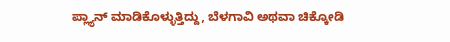ಪ್ಲ್ಯಾನ್ ಮಾಡಿಕೊಳ್ಳುತ್ತಿದ್ದು, ಬೆಳಗಾವಿ ಅಥವಾ ಚಿಕ್ಕೋಡಿ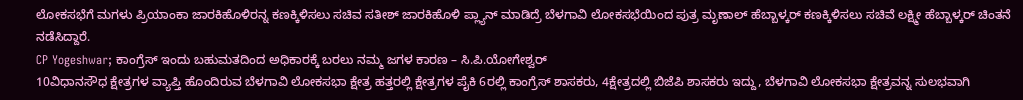ಲೋಕಸಭೆಗೆ ಮಗಳು ಪ್ರಿಯಾಂಕಾ ಜಾರಕಿಹೊಳಿರನ್ನ ಕಣಕ್ಕಿಳಿಸಲು ಸಚಿವ ಸತೀಶ್ ಜಾರಕಿಹೊಳಿ ಪ್ಲ್ಯಾನ್ ಮಾಡಿದ್ರೆ ಬೆಳಗಾವಿ ಲೋಕಸಭೆಯಿಂದ ಪುತ್ರ ಮೃಣಾಲ್ ಹೆಬ್ಬಾಳ್ಕರ್ ಕಣಕ್ಕಿಳಿಸಲು ಸಚಿವೆ ಲಕ್ಷ್ಮೀ ಹೆಬ್ಬಾಳ್ಕರ್ ಚಿಂತನೆ ನಡೆಸಿದ್ದಾರೆ.
CP Yogeshwar; ಕಾಂಗ್ರೆಸ್ ಇಂದು ಬಹುಮತದಿಂದ ಅಧಿಕಾರಕ್ಕೆ ಬರಲು ನಮ್ಮ ಜಗಳ ಕಾರಣ – ಸಿ.ಪಿ.ಯೋಗೇಶ್ವರ್
10ವಿಧಾನಸೌಧ ಕ್ಷೇತ್ರಗಳ ವ್ಯಾಪ್ತಿ ಹೊಂದಿರುವ ಬೆಳಗಾವಿ ಲೋಕಸಭಾ ಕ್ಷೇತ್ರ ಹತ್ತರಲ್ಲಿ ಕ್ಷೇತ್ರಗಳ ಪೈಕಿ 6ರಲ್ಲಿ ಕಾಂಗ್ರೆಸ್ ಶಾಸಕರು, 4ಕ್ಷೇತ್ರದಲ್ಲಿ ಬಿಜೆಪಿ ಶಾಸಕರು ಇದ್ದು, ಬೆಳಗಾವಿ ಲೋಕಸಭಾ ಕ್ಷೇತ್ರವನ್ನ ಸುಲಭವಾಗಿ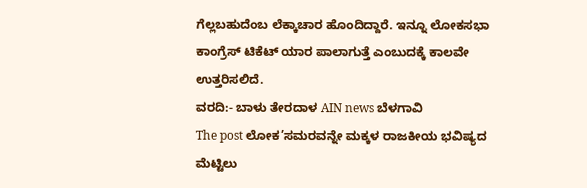ಗೆಲ್ಲಬಹುದೆಂಬ ಲೆಕ್ಕಾಚಾರ ಹೊಂದಿದ್ದಾರೆ. ಇನ್ನೂ ಲೋಕಸಭಾ ಕಾಂಗ್ರೆಸ್ ಟಿಕೆಟ್ ಯಾರ ಪಾಲಾಗುತ್ತೆ ಎಂಬುದಕ್ಕೆ ಕಾಲವೇ ಉತ್ತರಿಸಲಿದೆ.
ವರದಿ:- ಬಾಳು ತೇರದಾಳ AIN news ಬೆಳಗಾವಿ
The post ಲೋಕ’ಸಮರವನ್ನೇ ಮಕ್ಕಳ ರಾಜಕೀಯ ಭವಿಷ್ಯದ ಮೆಟ್ಟಿಲು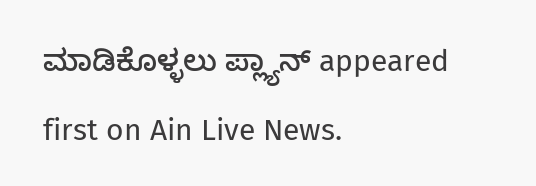ಮಾಡಿಕೊಳ್ಳಲು ಪ್ಲ್ಯಾನ್ appeared first on Ain Live News.